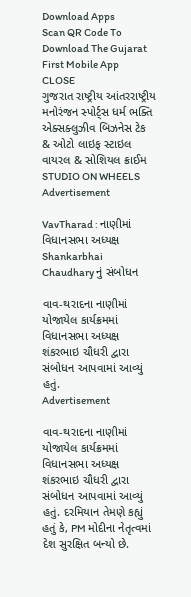Download Apps
Scan QR Code To Download The Gujarat First Mobile App CLOSE
ગુજરાત રાષ્ટ્રીય આંતરરાષ્ટ્રીય મનોરંજન સ્પોર્ટ્સ ધર્મ ભક્તિ એક્સક્લુઝીવ બિઝનેસ ટેક & ઓટો લાઇફ સ્ટાઇલ વાયરલ & સોશિયલ ક્રાઈમ STUDIO ON WHEELS
Advertisement

VavTharad : નાણીમાં વિધાનસભા અધ્યક્ષ Shankarbhai Chaudhary નું સંબોધન

વાવ-થરાદના નાણીમાં યોજાયેલ કાર્યક્રમમાં વિધાનસભા અધ્યક્ષ શંકરભાઇ ચૌધરી દ્વારા સંબોધન આપવામાં આવ્યું હતું.
Advertisement

વાવ-થરાદના નાણીમાં યોજાયેલ કાર્યક્રમમાં વિધાનસભા અધ્યક્ષ શંકરભાઇ ચૌધરી દ્વારા સંબોધન આપવામાં આવ્યું હતું. દરમિયાન તેમણે કહ્યું હતું કે, PM મોદીના નેતૃત્વમાં દેશ સુરક્ષિત બન્યો છે.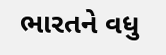ભારતને વધુ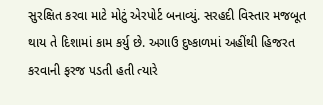સુરક્ષિત કરવા માટે મોટું એરપોર્ટ બનાવ્યું. સરહદી વિસ્તાર મજબૂત થાય તે દિશામાં કામ કર્યુ છે. અગાઉ દુષ્કાળમાં અહીંથી હિજરત કરવાની ફરજ પડતી હતી ત્યારે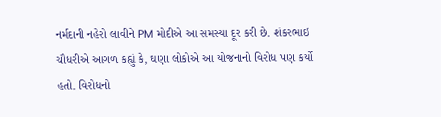નર્મદાની નહેરો લાવીને PM મોદીએ આ સમસ્યા દૂર કરી છે. શંકરભાઇ ચૌધરીએ આગળ કહ્યું કે, ઘણા લોકોએ આ યોજનાનો વિરોધ પણ કર્યો હતો. વિરોધનો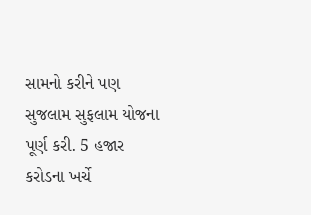સામનો કરીને પણ સુજલામ સુફલામ યોજના પૂર્ણ કરી. 5 હજાર કરોડના ખર્ચે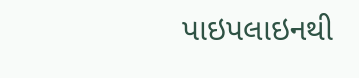પાઇપલાઇનથી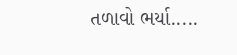તળાવો ભર્યા.....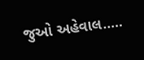જુઓ અહેવાલ.....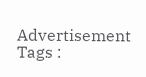Advertisement
Tags :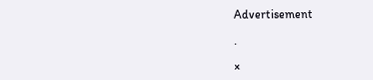Advertisement

.

×